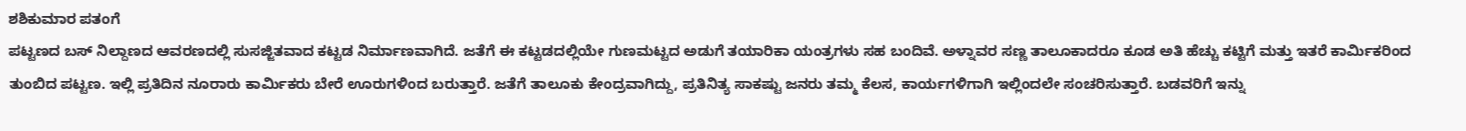ಶಶಿಕುಮಾರ ಪತಂಗೆ
ಪಟ್ಟಣದ ಬಸ್ ನಿಲ್ದಾಣದ ಆವರಣದಲ್ಲಿ ಸುಸಜ್ಜಿತವಾದ ಕಟ್ಟಡ ನಿರ್ಮಾಣವಾಗಿದೆ. ಜತೆಗೆ ಈ ಕಟ್ಟಡದಲ್ಲಿಯೇ ಗುಣಮಟ್ಟದ ಅಡುಗೆ ತಯಾರಿಕಾ ಯಂತ್ರಗಳು ಸಹ ಬಂದಿವೆ. ಅಳ್ನಾವರ ಸಣ್ಣ ತಾಲೂಕಾದರೂ ಕೂಡ ಅತಿ ಹೆಚ್ಚು ಕಟ್ಟಿಗೆ ಮತ್ತು ಇತರೆ ಕಾರ್ಮಿಕರಿಂದ ತುಂಬಿದ ಪಟ್ಟಣ. ಇಲ್ಲಿ ಪ್ರತಿದಿನ ನೂರಾರು ಕಾರ್ಮಿಕರು ಬೇರೆ ಊರುಗಳಿಂದ ಬರುತ್ತಾರೆ. ಜತೆಗೆ ತಾಲೂಕು ಕೇಂದ್ರವಾಗಿದ್ದು, ಪ್ರತಿನಿತ್ಯ ಸಾಕಷ್ಟು ಜನರು ತಮ್ಮ ಕೆಲಸ, ಕಾರ್ಯಗಳಿಗಾಗಿ ಇಲ್ಲಿಂದಲೇ ಸಂಚರಿಸುತ್ತಾರೆ. ಬಡವರಿಗೆ ಇನ್ನು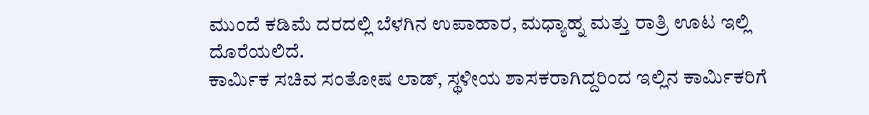ಮುಂದೆ ಕಡಿಮೆ ದರದಲ್ಲಿ ಬೆಳಗಿನ ಉಪಾಹಾರ, ಮಧ್ಯಾಹ್ನ ಮತ್ತು ರಾತ್ರಿ ಊಟ ಇಲ್ಲಿ ದೊರೆಯಲಿದೆ.
ಕಾರ್ಮಿಕ ಸಚಿವ ಸಂತೋಷ ಲಾಡ್, ಸ್ಥಳೀಯ ಶಾಸಕರಾಗಿದ್ದರಿಂದ ಇಲ್ಲಿನ ಕಾರ್ಮಿಕರಿಗೆ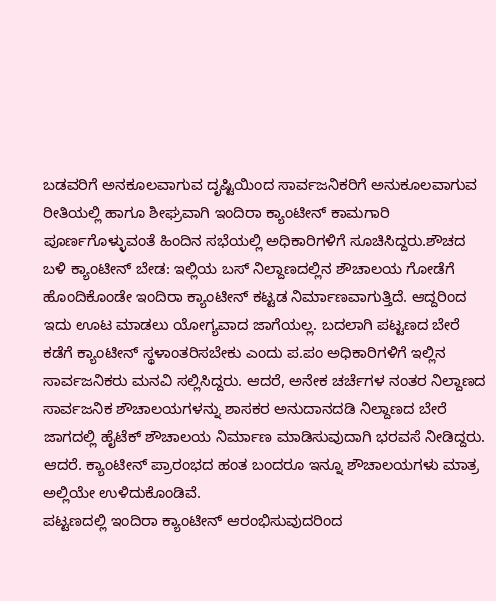ಬಡವರಿಗೆ ಅನಕೂಲವಾಗುವ ದೃಷ್ಟಿಯಿಂದ ಸಾರ್ವಜನಿಕರಿಗೆ ಅನುಕೂಲವಾಗುವ ರೀತಿಯಲ್ಲಿ ಹಾಗೂ ಶೀಘ್ರವಾಗಿ ಇಂದಿರಾ ಕ್ಯಾಂಟೀನ್ ಕಾಮಗಾರಿ ಪೂರ್ಣಗೊಳ್ಳುವಂತೆ ಹಿಂದಿನ ಸಭೆಯಲ್ಲಿ ಅಧಿಕಾರಿಗಳಿಗೆ ಸೂಚಿಸಿದ್ದರು.ಶೌಚದ ಬಳಿ ಕ್ಯಾಂಟೀನ್ ಬೇಡ: ಇಲ್ಲಿಯ ಬಸ್ ನಿಲ್ದಾಣದಲ್ಲಿನ ಶೌಚಾಲಯ ಗೋಡೆಗೆ ಹೊಂದಿಕೊಂಡೇ ಇಂದಿರಾ ಕ್ಯಾಂಟೀನ್ ಕಟ್ಟಡ ನಿರ್ಮಾಣವಾಗುತ್ತಿದೆ. ಆದ್ದರಿಂದ ಇದು ಊಟ ಮಾಡಲು ಯೋಗ್ಯವಾದ ಜಾಗೆಯಲ್ಲ. ಬದಲಾಗಿ ಪಟ್ಟಣದ ಬೇರೆ ಕಡೆಗೆ ಕ್ಯಾಂಟೀನ್ ಸ್ಥಳಾಂತರಿಸಬೇಕು ಎಂದು ಪ.ಪಂ ಅಧಿಕಾರಿಗಳಿಗೆ ಇಲ್ಲಿನ ಸಾರ್ವಜನಿಕರು ಮನವಿ ಸಲ್ಲಿಸಿದ್ದರು. ಆದರೆ, ಅನೇಕ ಚರ್ಚೆಗಳ ನಂತರ ನಿಲ್ದಾಣದ ಸಾರ್ವಜನಿಕ ಶೌಚಾಲಯಗಳನ್ನು ಶಾಸಕರ ಅನುದಾನದಡಿ ನಿಲ್ದಾಣದ ಬೇರೆ ಜಾಗದಲ್ಲಿ ಹೈಟೆಕ್ ಶೌಚಾಲಯ ನಿರ್ಮಾಣ ಮಾಡಿಸುವುದಾಗಿ ಭರವಸೆ ನೀಡಿದ್ದರು. ಆದರೆ. ಕ್ಯಾಂಟೀನ್ ಪ್ರಾರಂಭದ ಹಂತ ಬಂದರೂ ಇನ್ನೂ ಶೌಚಾಲಯಗಳು ಮಾತ್ರ ಅಲ್ಲಿಯೇ ಉಳಿದುಕೊಂಡಿವೆ.
ಪಟ್ಟಣದಲ್ಲಿ ಇಂದಿರಾ ಕ್ಯಾಂಟೀನ್ ಆರಂಭಿಸುವುದರಿಂದ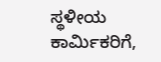ಸ್ಥಳೀಯ ಕಾರ್ಮಿಕರಿಗೆ,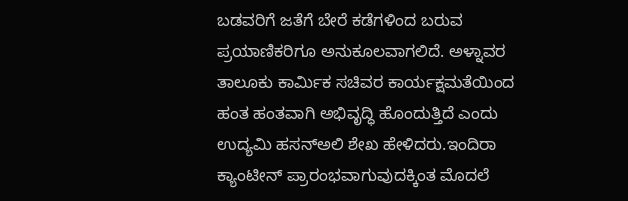ಬಡವರಿಗೆ ಜತೆಗೆ ಬೇರೆ ಕಡೆಗಳಿಂದ ಬರುವ ಪ್ರಯಾಣಿಕರಿಗೂ ಅನುಕೂಲವಾಗಲಿದೆ. ಅಳ್ನಾವರ ತಾಲೂಕು ಕಾರ್ಮಿಕ ಸಚಿವರ ಕಾರ್ಯಕ್ಷಮತೆಯಿಂದ ಹಂತ ಹಂತವಾಗಿ ಅಭಿವೃದ್ಧಿ ಹೊಂದುತ್ತಿದೆ ಎಂದು ಉದ್ಯಮಿ ಹಸನ್ಅಲಿ ಶೇಖ ಹೇಳಿದರು.ಇಂದಿರಾ ಕ್ಯಾಂಟೀನ್ ಪ್ರಾರಂಭವಾಗುವುದಕ್ಕಿಂತ ಮೊದಲೆ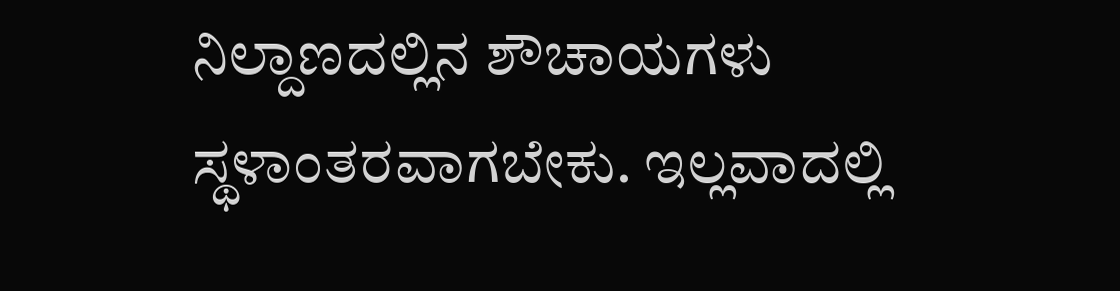ನಿಲ್ದಾಣದಲ್ಲಿನ ಶೌಚಾಯಗಳು ಸ್ಥಳಾಂತರವಾಗಬೇಕು. ಇಲ್ಲವಾದಲ್ಲಿ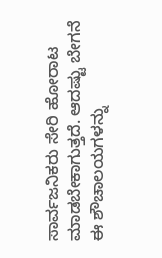ಸಾರ್ವಜನಿಕರು ಸೇರಿ ಹೋರಾಟ ಮಾಡಬೇಕಾಗುತ್ತದೆ. ಆದಷ್ಟು ಬೇಗನೆ ಈ ಶೌಚಾಲಯಗಳನ್ನು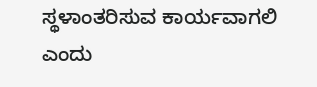ಸ್ಥಳಾಂತರಿಸುವ ಕಾರ್ಯವಾಗಲಿ ಎಂದು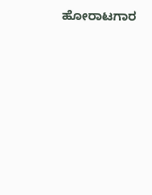ಹೋರಾಟಗಾರ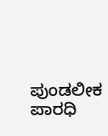ಪುಂಡಲೀಕ ಪಾರಧಿ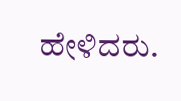ಹೇಳಿದರು.